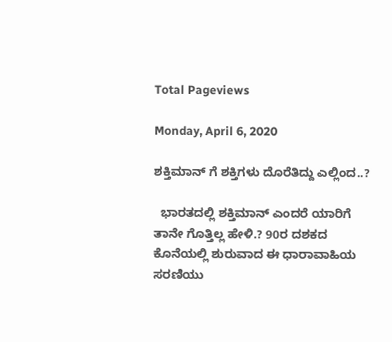Total Pageviews

Monday, April 6, 2020

ಶಕ್ತಿಮಾನ್ ಗೆ ಶಕ್ತಿಗಳು ದೊರೆತಿದ್ದು ಎಲ್ಲಿಂದ..?

  ಭಾರತದಲ್ಲಿ ಶಕ್ತಿಮಾನ್ ಎಂದರೆ ಯಾರಿಗೆ ತಾನೇ ಗೊತ್ತಿಲ್ಲ ಹೇಳಿ.? 90ರ ದಶಕದ ಕೊನೆಯಲ್ಲಿ ಶುರುವಾದ ಈ ಧಾರಾವಾಹಿಯ ಸರಣಿಯು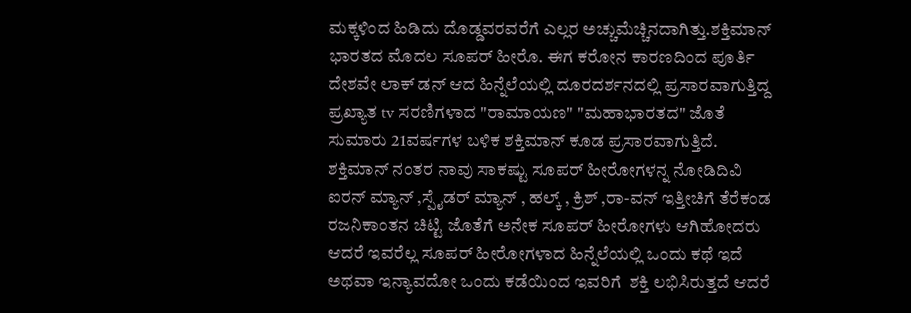ಮಕ್ಕಳಿಂದ ಹಿಡಿದು ದೊಡ್ಡವರವರೆಗೆ ಎಲ್ಲರ ಅಚ್ಚುಮೆಚ್ಚಿನದಾಗಿತ್ತು.ಶಕ್ತಿಮಾನ್ ಭಾರತದ ಮೊದಲ ಸೂಪರ್ ಹೀರೊ. ಈಗ ಕರೋನ ಕಾರಣದಿಂದ ಪೂರ್ತಿ ದೇಶವೇ ಲಾಕ್ ಡನ್ ಆದ ಹಿನ್ನೆಲೆಯಲ್ಲಿ ದೂರದರ್ಶನದಲ್ಲಿ ಪ್ರಸಾರವಾಗುತ್ತಿದ್ದ ಪ್ರಖ್ಯಾತ tv ಸರಣಿಗಳಾದ "ರಾಮಾಯಣ" "ಮಹಾಭಾರತದ" ಜೊತೆ ಸುಮಾರು 21ವರ್ಷಗಳ ಬಳಿಕ ಶಕ್ತಿಮಾನ್ ಕೂಡ ಪ್ರಸಾರವಾಗುತ್ತಿದೆ. ಶಕ್ತಿಮಾನ್ ನಂತರ ನಾವು ಸಾಕಷ್ಟು ಸೂಪರ್ ಹೀರೋಗಳನ್ನ ನೋಡಿದಿವಿ  ಐರನ್ ಮ್ಯಾನ್ ,ಸ್ಪೈಡರ್ ಮ್ಯಾನ್ , ಹಲ್ಕ್ , ಕ್ರಿಶ್ ,ರಾ-ವನ್ ಇತ್ತೀಚಿಗೆ ತೆರೆಕಂಡ ರಜನಿಕಾಂತನ ಚಿಟ್ಟಿ ಜೊತೆಗೆ ಅನೇಕ ಸೂಪರ್ ಹೀರೋಗಳು ಆಗಿಹೋದರು ಆದರೆ ಇವರೆಲ್ಲ ಸೂಪರ್ ಹೀರೋಗಳಾದ ಹಿನ್ನೆಲೆಯಲ್ಲಿ ಒಂದು ಕಥೆ ಇದೆ ಅಥವಾ ಇನ್ಯಾವದೋ ಒಂದು ಕಡೆಯಿಂದ ಇವರಿಗೆ  ಶಕ್ತಿ ಲಭಿಸಿರುತ್ತದೆ ಆದರೆ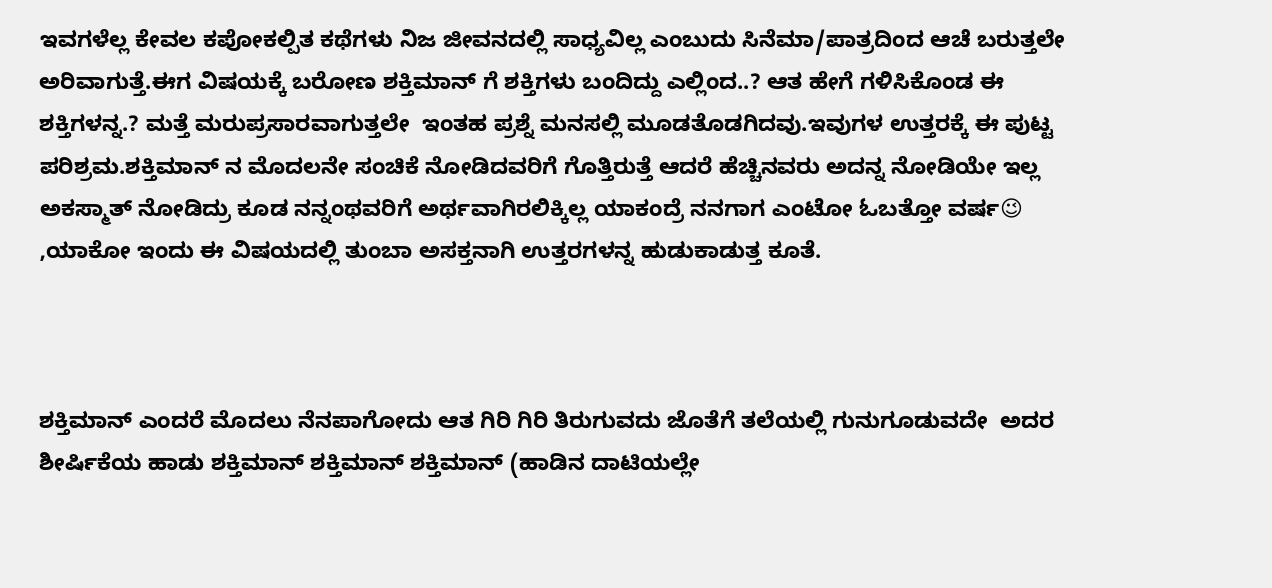ಇವಗಳೆಲ್ಲ ಕೇವಲ ಕಪೋಕಲ್ಪಿತ ಕಥೆಗಳು ನಿಜ ಜೀವನದಲ್ಲಿ ಸಾಧ್ಯವಿಲ್ಲ ಎಂಬುದು ಸಿನೆಮಾ/ಪಾತ್ರದಿಂದ ಆಚೆ ಬರುತ್ತಲೇ ಅರಿವಾಗುತ್ತೆ.ಈಗ ವಿಷಯಕ್ಕೆ ಬರೋಣ ಶಕ್ತಿಮಾನ್ ಗೆ ಶಕ್ತಿಗಳು ಬಂದಿದ್ದು ಎಲ್ಲಿಂದ..? ಆತ ಹೇಗೆ ಗಳಿಸಿಕೊಂಡ ಈ ಶಕ್ತಿಗಳನ್ನ.? ಮತ್ತೆ ಮರುಪ್ರಸಾರವಾಗುತ್ತಲೇ  ಇಂತಹ ಪ್ರಶ್ನೆ ಮನಸಲ್ಲಿ ಮೂಡತೊಡಗಿದವು.ಇವುಗಳ ಉತ್ತರಕ್ಕೆ ಈ ಪುಟ್ಟ ಪರಿಶ್ರಮ.ಶಕ್ತಿಮಾನ್ ನ ಮೊದಲನೇ ಸಂಚಿಕೆ ನೋಡಿದವರಿಗೆ ಗೊತ್ತಿರುತ್ತೆ ಆದರೆ ಹೆಚ್ಚಿನವರು ಅದನ್ನ ನೋಡಿಯೇ ಇಲ್ಲ ಅಕಸ್ಮಾತ್ ನೋಡಿದ್ರು ಕೂಡ ನನ್ನಂಥವರಿಗೆ ಅರ್ಥವಾಗಿರಲಿಕ್ಕಿಲ್ಲ ಯಾಕಂದ್ರೆ ನನಗಾಗ ಎಂಟೋ ಓಬತ್ತೋ ವರ್ಷ😉 ,ಯಾಕೋ ಇಂದು ಈ ವಿಷಯದಲ್ಲಿ ತುಂಬಾ ಅಸಕ್ತನಾಗಿ ಉತ್ತರಗಳನ್ನ ಹುಡುಕಾಡುತ್ತ ಕೂತೆ.



ಶಕ್ತಿಮಾನ್ ಎಂದರೆ ಮೊದಲು ನೆನಪಾಗೋದು ಆತ ಗಿರಿ ಗಿರಿ ತಿರುಗುವದು ಜೊತೆಗೆ ತಲೆಯಲ್ಲಿ ಗುನುಗೂಡುವದೇ  ಅದರ ಶೀರ್ಷಿಕೆಯ ಹಾಡು ಶಕ್ತಿಮಾನ್ ಶಕ್ತಿಮಾನ್ ಶಕ್ತಿಮಾನ್ (ಹಾಡಿನ ದಾಟಿಯಲ್ಲೇ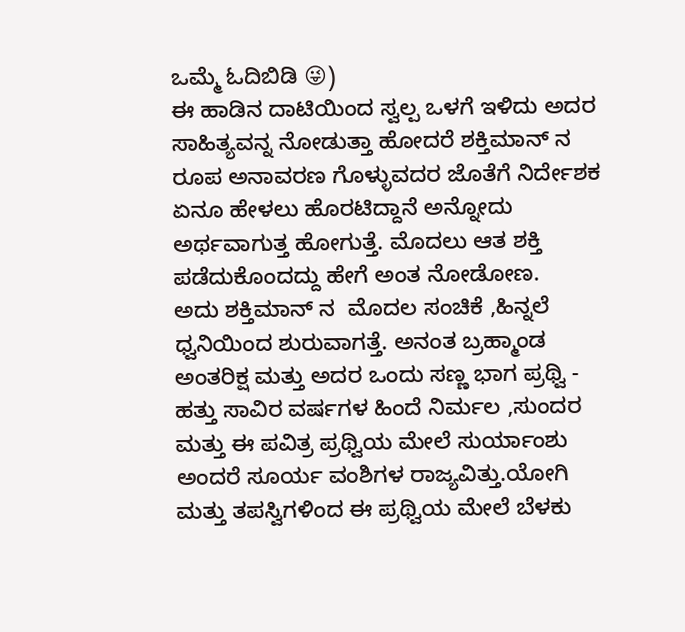ಒಮ್ಮೆ ಓದಿಬಿಡಿ 😜)
ಈ ಹಾಡಿನ ದಾಟಿಯಿಂದ ಸ್ವಲ್ಪ ಒಳಗೆ ಇಳಿದು ಅದರ  ಸಾಹಿತ್ಯವನ್ನ ನೋಡುತ್ತಾ ಹೋದರೆ ಶಕ್ತಿಮಾನ್ ನ ರೂಪ ಅನಾವರಣ ಗೊಳ್ಳುವದರ ಜೊತೆಗೆ ನಿರ್ದೇಶಕ ಏನೂ ಹೇಳಲು ಹೊರಟಿದ್ದಾನೆ ಅನ್ನೋದು ಅರ್ಥವಾಗುತ್ತ ಹೋಗುತ್ತೆ. ಮೊದಲು ಆತ ಶಕ್ತಿ ಪಡೆದುಕೊಂದದ್ದು ಹೇಗೆ ಅಂತ ನೋಡೋಣ.
ಅದು ಶಕ್ತಿಮಾನ್ ನ  ಮೊದಲ ಸಂಚಿಕೆ ,ಹಿನ್ನಲೆ ಧ್ವನಿಯಿಂದ ಶುರುವಾಗತ್ತೆ. ಅನಂತ ಬ್ರಹ್ಮಾಂಡ ಅಂತರಿಕ್ಷ ಮತ್ತು ಅದರ ಒಂದು ಸಣ್ಣ ಭಾಗ ಪ್ರಥ್ವಿ - ಹತ್ತು ಸಾವಿರ ವರ್ಷಗಳ ಹಿಂದೆ ನಿರ್ಮಲ ,ಸುಂದರ ಮತ್ತು ಈ ಪವಿತ್ರ ಪ್ರಥ್ವಿಯ ಮೇಲೆ ಸುರ್ಯಾಂಶು ಅಂದರೆ ಸೂರ್ಯ ವಂಶಿಗಳ ರಾಜ್ಯವಿತ್ತು.ಯೋಗಿ ಮತ್ತು ತಪಸ್ವಿಗಳಿಂದ ಈ ಪ್ರಥ್ವಿಯ ಮೇಲೆ ಬೆಳಕು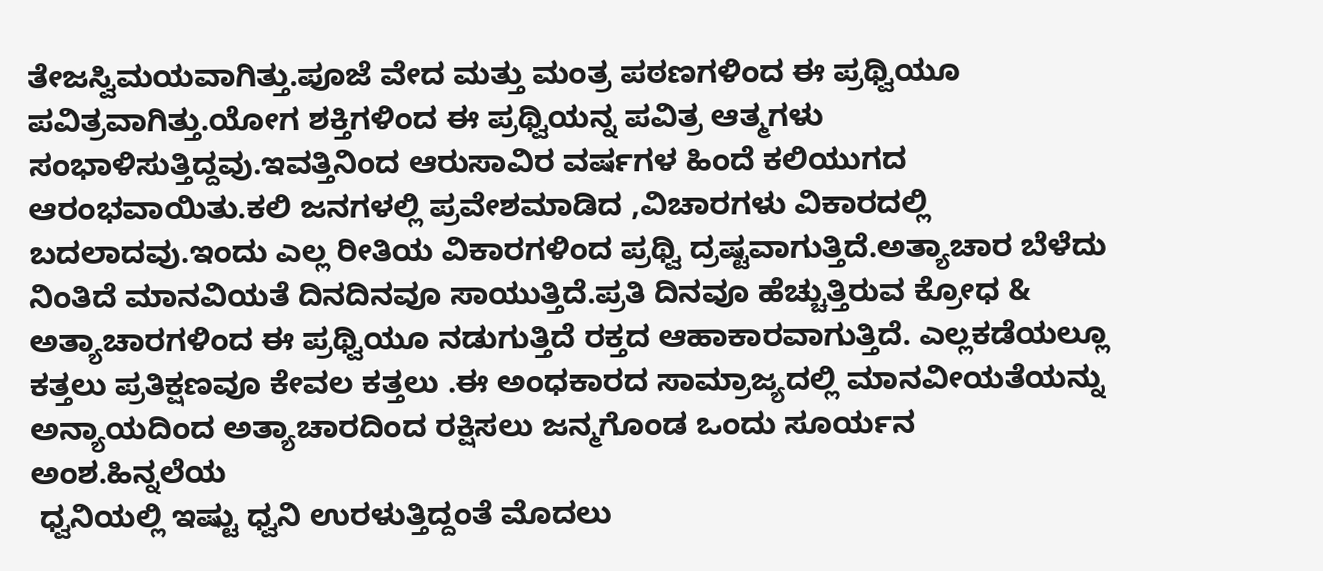ತೇಜಸ್ವಿಮಯವಾಗಿತ್ತು.ಪೂಜೆ ವೇದ ಮತ್ತು ಮಂತ್ರ ಪಠಣಗಳಿಂದ ಈ ಪ್ರಥ್ವಿಯೂ ಪವಿತ್ರವಾಗಿತ್ತು.ಯೋಗ ಶಕ್ತಿಗಳಿಂದ ಈ ಪ್ರಥ್ವಿಯನ್ನ ಪವಿತ್ರ ಆತ್ಮಗಳು ಸಂಭಾಳಿಸುತ್ತಿದ್ದವು.ಇವತ್ತಿನಿಂದ ಆರುಸಾವಿರ ವರ್ಷಗಳ ಹಿಂದೆ ಕಲಿಯುಗದ ಆರಂಭವಾಯಿತು.ಕಲಿ ಜನಗಳಲ್ಲಿ ಪ್ರವೇಶಮಾಡಿದ ,ವಿಚಾರಗಳು ವಿಕಾರದಲ್ಲಿ ಬದಲಾದವು.ಇಂದು ಎಲ್ಲ ರೀತಿಯ ವಿಕಾರಗಳಿಂದ ಪ್ರಥ್ವಿ ದ್ರಷ್ಟವಾಗುತ್ತಿದೆ.ಅತ್ಯಾಚಾರ ಬೆಳೆದು ನಿಂತಿದೆ ಮಾನವಿಯತೆ ದಿನದಿನವೂ ಸಾಯುತ್ತಿದೆ.ಪ್ರತಿ ದಿನವೂ ಹೆಚ್ಚುತ್ತಿರುವ ಕ್ರೋಧ & ಅತ್ಯಾಚಾರಗಳಿಂದ ಈ ಪ್ರಥ್ವಿಯೂ ನಡುಗುತ್ತಿದೆ ರಕ್ತದ ಆಹಾಕಾರವಾಗುತ್ತಿದೆ. ಎಲ್ಲಕಡೆಯಲ್ಲೂ ಕತ್ತಲು ಪ್ರತಿಕ್ಷಣವೂ ಕೇವಲ ಕತ್ತಲು .ಈ ಅಂಧಕಾರದ ಸಾಮ್ರಾಜ್ಯದಲ್ಲಿ ಮಾನವೀಯತೆಯನ್ನು ಅನ್ಯಾಯದಿಂದ ಅತ್ಯಾಚಾರದಿಂದ ರಕ್ಷಿಸಲು ಜನ್ಮಗೊಂಡ ಒಂದು ಸೂರ್ಯನ ಅಂಶ.ಹಿನ್ನಲೆಯ
 ಧ್ವನಿಯಲ್ಲಿ ಇಷ್ಟು ಧ್ವನಿ ಉರಳುತ್ತಿದ್ದಂತೆ ಮೊದಲು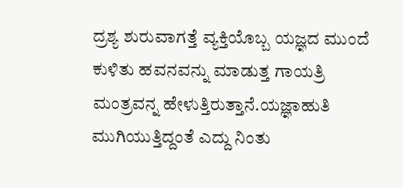ದ್ರಶ್ಯ ಶುರುವಾಗತ್ತೆ ವ್ಯಕ್ತಿಯೊಬ್ಬ ಯಜ್ಞದ ಮುಂದೆ ಕುಳಿತು ಹವನವನ್ನು ಮಾಡುತ್ತ ಗಾಯತ್ರಿ ಮಂತ್ರವನ್ನ ಹೇಳುತ್ತಿರುತ್ತಾನೆ.ಯಜ್ಞಾಹುತಿ ಮುಗಿಯುತ್ತಿದ್ದಂತೆ ಎದ್ದು ನಿಂತು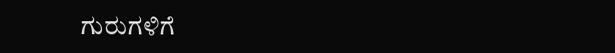ಗುರುಗಳಿಗೆ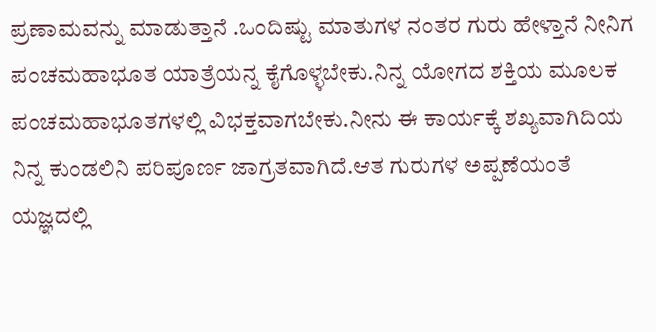ಪ್ರಣಾಮವನ್ನು ಮಾಡುತ್ತಾನೆ .ಒಂದಿಷ್ಟು ಮಾತುಗಳ ನಂತರ ಗುರು ಹೇಳ್ತಾನೆ ನೀನಿಗ ಪಂಚಮಹಾಭೂತ ಯಾತ್ರೆಯನ್ನ ಕೈಗೊಳ್ಳಬೇಕು.ನಿನ್ನ ಯೋಗದ ಶಕ್ತಿಯ ಮೂಲಕ ಪಂಚಮಹಾಭೂತಗಳಲ್ಲಿ ವಿಭಕ್ತವಾಗಬೇಕು.ನೀನು ಈ ಕಾರ್ಯಕ್ಕೆ ಶಖ್ಯವಾಗಿದಿಯ ನಿನ್ನ ಕುಂಡಲಿನಿ ಪರಿಪೂರ್ಣ ಜಾಗ್ರತವಾಗಿದೆ.ಆತ ಗುರುಗಳ ಅಪ್ಪಣೆಯಂತೆ  ಯಜ್ಞದಲ್ಲಿ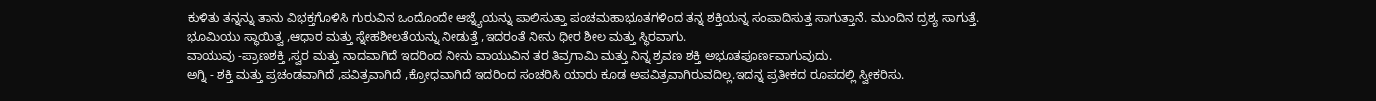ಕುಳಿತು ತನ್ನನ್ನು ತಾನು ವಿಭಕ್ತಗೊಳಿಸಿ ಗುರುವಿನ ಒಂದೊಂದೇ ಆಜ್ನ್ಯೆಯನ್ನು ಪಾಲಿಸುತ್ತಾ ಪಂಚಮಹಾಭೂತಗಳಿಂದ ತನ್ನ ಶಕ್ತಿಯನ್ನ ಸಂಪಾದಿಸುತ್ತ ಸಾಗುತ್ತಾನೆ. ಮುಂದಿನ ದ್ರಶ್ಯ ಸಾಗುತ್ತೆ.
ಭೂಮಿಯು ಸ್ಥಾಯಿತ್ವ ,ಆಧಾರ ಮತ್ತು ಸ್ನೇಹಶೀಲತೆಯನ್ನು ನೀಡುತ್ತೆ ,ಇದರಂತೆ ನೀನು ಧೀರ ಶೀಲ ಮತ್ತು ಸ್ಥಿರವಾಗು.
ವಾಯುವು -ಪ್ರಾಣಶಕ್ತಿ ,ಸ್ವರ ಮತ್ತು ನಾದವಾಗಿದೆ ಇದರಿಂದ ನೀನು ವಾಯುವಿನ ತರ ತಿವ್ರಗಾಮಿ ಮತ್ತು ನಿನ್ನ ಶ್ರವಣ ಶಕ್ತಿ ಅಭೂತಪೂರ್ಣವಾಗುವುದು.
ಅಗ್ನಿ - ಶಕ್ತಿ ಮತ್ತು ಪ್ರಚಂಡವಾಗಿದೆ ,ಪವಿತ್ರವಾಗಿದೆ ,ಕ್ರೋಧವಾಗಿದೆ ಇದರಿಂದ ಸಂಚರಿಸಿ ಯಾರು ಕೂಡ ಅಪವಿತ್ರವಾಗಿರುವದಿಲ್ಲ.ಇದನ್ನ ಪ್ರತೀಕದ ರೂಪದಲ್ಲಿ ಸ್ವೀಕರಿಸು.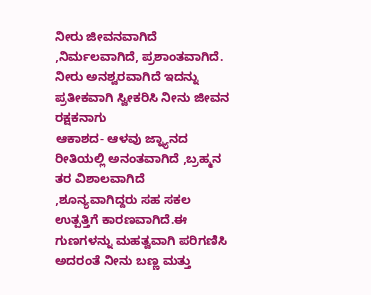ನೀರು ಜೀವನವಾಗಿದೆ ,ನಿರ್ಮಲವಾಗಿದೆ, ಪ್ರಶಾಂತವಾಗಿದೆ. ನೀರು ಅನಶ್ವರವಾಗಿದೆ ಇದನ್ನು ಪ್ರತೀಕವಾಗಿ ಸ್ವೀಕರಿಸಿ ನೀನು ಜೀವನ ರಕ್ಷಕನಾಗು
ಆಕಾಶದ- ಆಳವು ಜ್ನ್ಯಾನದ ರೀತಿಯಲ್ಲಿ ಅನಂತವಾಗಿದೆ ,ಬ್ರಹ್ಮನ ತರ ವಿಶಾಲವಾಗಿದೆ ,ಶೂನ್ಯವಾಗಿದ್ದರು ಸಹ ಸಕಲ ಉತ್ಪತ್ತಿಗೆ ಕಾರಣವಾಗಿದೆ.ಈ ಗುಣಗಳನ್ನು ಮಹತ್ವವಾಗಿ ಪರಿಗಣಿಸಿ ಅದರಂತೆ ನೀನು ಬಣ್ಣ ಮತ್ತು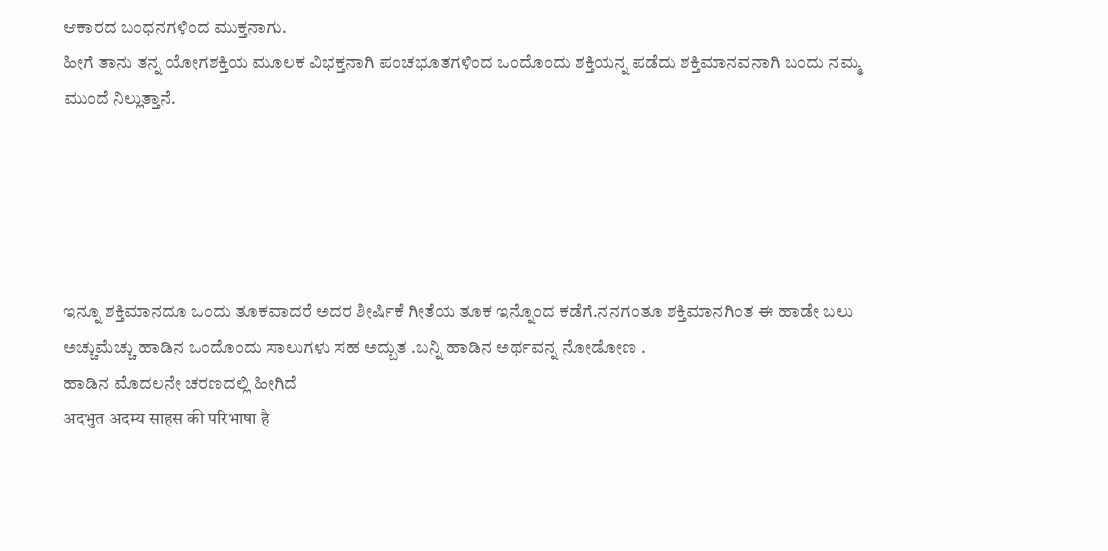ಆಕಾರದ ಬಂಧನಗಳಿಂದ ಮುಕ್ತನಾಗು.
ಹೀಗೆ ತಾನು ತನ್ನ ಯೋಗಶಕ್ತಿಯ ಮೂಲಕ ವಿಭಕ್ತನಾಗಿ ಪಂಚಭೂತಗಳಿಂದ ಒಂದೊಂದು ಶಕ್ತಿಯನ್ನ ಪಡೆದು ಶಕ್ತಿಮಾನವನಾಗಿ ಬಂದು ನಮ್ಮ ಮುಂದೆ ನಿಲ್ಲುತ್ತಾನೆ.





ಇನ್ನೂ ಶಕ್ತಿಮಾನದೂ ಒಂದು ತೂಕವಾದರೆ ಅದರ ಶೀರ್ಷಿಕೆ ಗೀತೆಯ ತೂಕ ಇನ್ನೊಂದ ಕಡೆಗೆ.ನನಗಂತೂ ಶಕ್ತಿಮಾನಗಿಂತ ಈ ಹಾಡೇ ಬಲು ಅಚ್ಚುಮೆಚ್ಚು ಹಾಡಿನ ಒಂದೊಂದು ಸಾಲುಗಳು ಸಹ ಅದ್ಬುತ .ಬನ್ನಿ ಹಾಡಿನ ಅರ್ಥವನ್ನ ನೋಡೋಣ .
ಹಾಡಿನ ಮೊದಲನೇ ಚರಣದಲ್ಲಿ ಹೀಗಿದೆ
अदभुत अदम्य साहस की परिभाषा है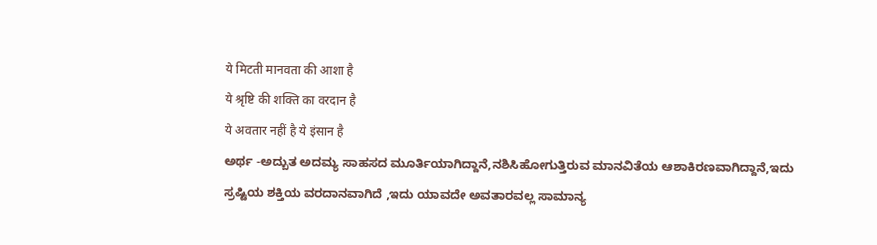ये मिटती मानवता की आशा है
ये श्रृष्टि की शक्ति का वरदान है
ये अवतार नहीं है ये इंसान है
ಅರ್ಥ -ಅದ್ಬುತ ಅದಮ್ಯ ಸಾಹಸದ ಮೂರ್ತಿಯಾಗಿದ್ದಾನೆ,ನಶಿಸಿಹೋಗುತ್ತಿರುವ ಮಾನವಿತೆಯ ಆಶಾಕಿರಣವಾಗಿದ್ದಾನೆ,ಇದು ಸ್ರಷ್ಟಿಯ ಶಕ್ತಿಯ ವರದಾನವಾಗಿದೆ ,ಇದು ಯಾವದೇ ಅವತಾರವಲ್ಲ ಸಾಮಾನ್ಯ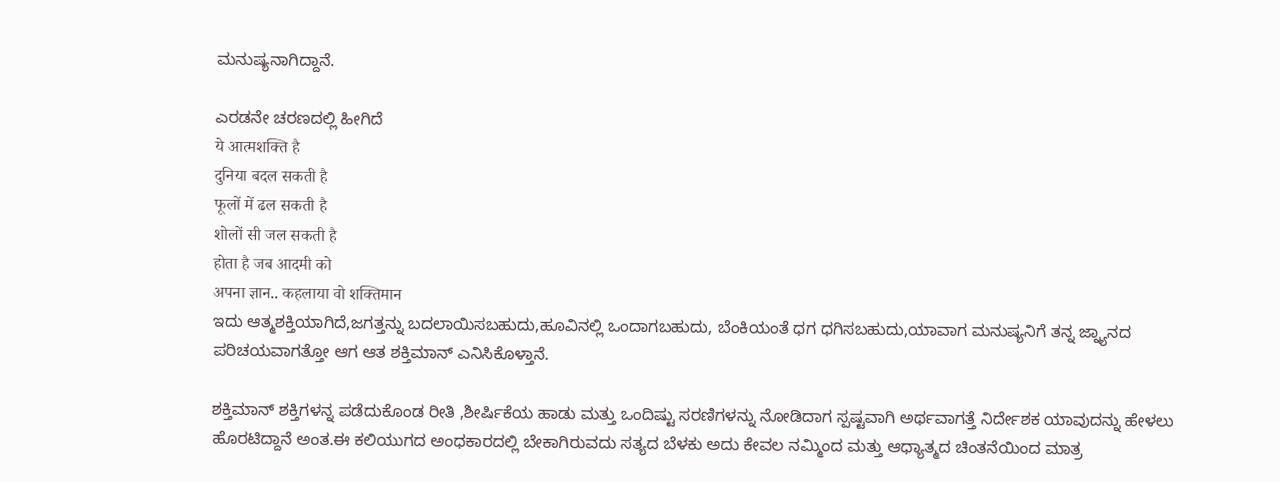ಮನುಷ್ಯನಾಗಿದ್ದಾನೆ.

ಎರಡನೇ ಚರಣದಲ್ಲಿ ಹೀಗಿದೆ
ये आत्मशक्ति है
दुनिया बदल सकती है
फूलों में ढल सकती है
शोलों सी जल सकती है
होता है जब आदमी को
अपना ज्ञान.. कहलाया वो शक्तिमान
ಇದು ಆತ್ಮಶಕ್ತಿಯಾಗಿದೆ,ಜಗತ್ತನ್ನು ಬದಲಾಯಿಸಬಹುದು,ಹೂವಿನಲ್ಲಿ ಒಂದಾಗಬಹುದು, ಬೆಂಕಿಯಂತೆ ಧಗ ಧಗಿಸಬಹುದು,ಯಾವಾಗ ಮನುಷ್ಯನಿಗೆ ತನ್ನ ಜ್ನ್ಯಾನದ ಪರಿಚಯವಾಗತ್ತೋ ಆಗ ಆತ ಶಕ್ತಿಮಾನ್ ಎನಿಸಿಕೊಳ್ತಾನೆ.

ಶಕ್ತಿಮಾನ್ ಶಕ್ತಿಗಳನ್ನ ಪಡೆದುಕೊಂಡ ರೀತಿ ,ಶೀರ್ಷಿಕೆಯ ಹಾಡು ಮತ್ತು ಒಂದಿಷ್ಟು ಸರಣಿಗಳನ್ನು ನೋಡಿದಾಗ ಸ್ಪಷ್ಟವಾಗಿ ಅರ್ಥವಾಗತ್ತೆ ನಿರ್ದೇಶಕ ಯಾವುದನ್ನು ಹೇಳಲು ಹೊರಟಿದ್ದಾನೆ ಅಂತ.ಈ ಕಲಿಯುಗದ ಅಂಧಕಾರದಲ್ಲಿ ಬೇಕಾಗಿರುವದು ಸತ್ಯದ ಬೆಳಕು ಅದು ಕೇವಲ ನಮ್ಮಿಂದ ಮತ್ತು ಆಧ್ಯಾತ್ಮದ ಚಿಂತನೆಯಿಂದ ಮಾತ್ರ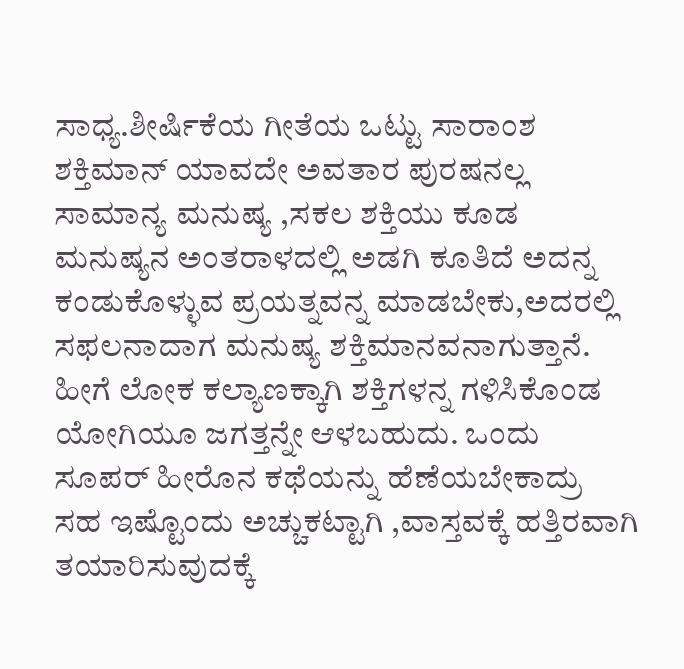ಸಾಧ್ಯ.ಶೀರ್ಷಿಕೆಯ ಗೀತೆಯ ಒಟ್ಟು ಸಾರಾಂಶ ಶಕ್ತಿಮಾನ್ ಯಾವದೇ ಅವತಾರ ಪುರಷನಲ್ಲ ಸಾಮಾನ್ಯ ಮನುಷ್ಯ ,ಸಕಲ ಶಕ್ತಿಯು ಕೂಡ ಮನುಷ್ಯನ ಅಂತರಾಳದಲ್ಲಿ ಅಡಗಿ ಕೂತಿದೆ ಅದನ್ನ ಕಂಡುಕೊಳ್ಳುವ ಪ್ರಯತ್ನವನ್ನ ಮಾಡಬೇಕು,ಅದರಲ್ಲಿ ಸಫಲನಾದಾಗ ಮನುಷ್ಯ ಶಕ್ತಿಮಾನವನಾಗುತ್ತಾನೆ. ಹೀಗೆ ಲೋಕ ಕಲ್ಯಾಣಕ್ಕಾಗಿ ಶಕ್ತಿಗಳನ್ನ ಗಳಿಸಿಕೊಂಡ ಯೋಗಿಯೂ ಜಗತ್ತನ್ನೇ ಆಳಬಹುದು. ಒಂದು ಸೂಪರ್ ಹೀರೊನ ಕಥೆಯನ್ನು ಹೆಣೆಯಬೇಕಾದ್ರು  ಸಹ ಇಷ್ಟೊಂದು ಅಚ್ಚುಕಟ್ಟಾಗಿ ,ವಾಸ್ತವಕ್ಕೆ ಹತ್ತಿರವಾಗಿ ತಯಾರಿಸುವುದಕ್ಕೆ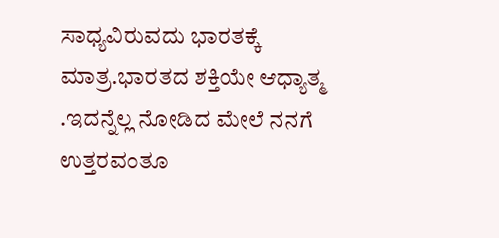ಸಾಧ್ಯವಿರುವದು ಭಾರತಕ್ಕೆ ಮಾತ್ರ.ಭಾರತದ ಶಕ್ತಿಯೇ ಆಧ್ಯಾತ್ಮ .ಇದನ್ನೆಲ್ಲ ನೋಡಿದ ಮೇಲೆ ನನಗೆ ಉತ್ತರವಂತೂ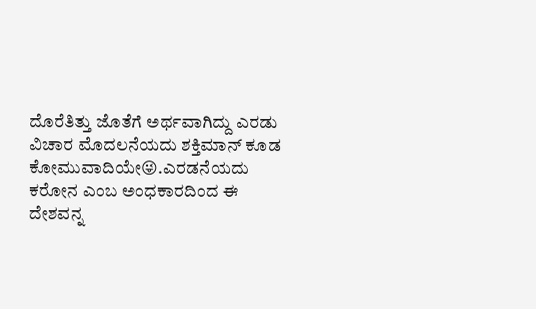ದೊರೆತಿತ್ತು ಜೊತೆಗೆ ಅರ್ಥವಾಗಿದ್ದು ಎರಡು ವಿಚಾರ ಮೊದಲನೆಯದು ಶಕ್ತಿಮಾನ್ ಕೂಡ ಕೋಮುವಾದಿಯೇ😜.ಎರಡನೆಯದು ಕರೋನ ಎಂಬ ಅಂಧಕಾರದಿಂದ ಈ ದೇಶವನ್ನ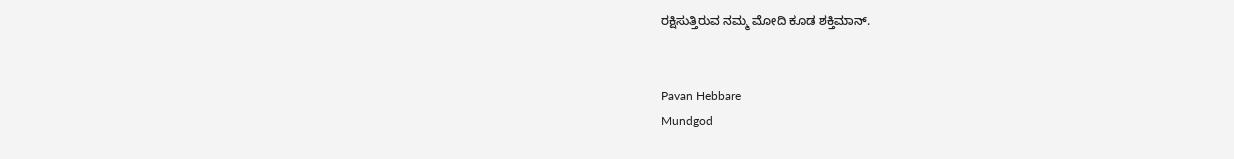ರಕ್ಷಿಸುತ್ತಿರುವ ನಮ್ಮ ಮೋದಿ ಕೂಡ ಶಕ್ತಿಮಾನ್.


Pavan Hebbare
Mundgod